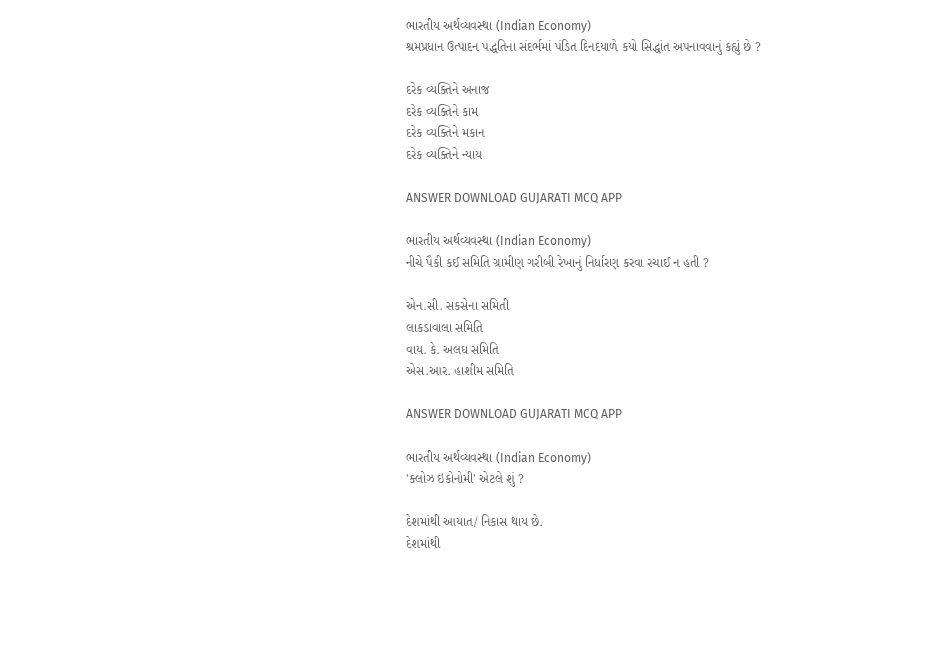ભારતીય અર્થવ્યવસ્થા (Indian Economy)
શ્રમપ્રધાન ઉત્પાદન પદ્ધતિના સંદર્ભમાં પંડિત દિનદયાળે કયો સિદ્ધાંત અપનાવવાનું કહ્યું છે ?

દરેક વ્યક્તિને અનાજ
દરેક વ્યક્તિને કામ
દરેક વ્યક્તિને મકાન
દરેક વ્યક્તિને ન્યાય

ANSWER DOWNLOAD GUJARATI MCQ APP

ભારતીય અર્થવ્યવસ્થા (Indian Economy)
નીચે પૈકી કઈ સમિતિ ગ્રામીણ ગરીબી રેખાનું નિર્ધારણ કરવા રચાઈ ન હતી ?

એન.સી. સકસેના સમિતી
લાકડાવાલા સમિતિ
વાય. કે. અલઘ સમિતિ
એસ.આર. હાશીમ સમિતિ

ANSWER DOWNLOAD GUJARATI MCQ APP

ભારતીય અર્થવ્યવસ્થા (Indian Economy)
'ક્લોઝ ઇકોનોમી' એટલે શું ?

દેશમાંથી આયાત/ નિકાસ થાય છે.
દેશમાંથી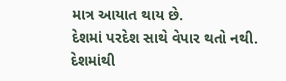માત્ર આયાત થાય છે.
દેશમાં પરદેશ સાથે વેપાર થતો નથી.
દેશમાંથી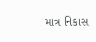માત્ર નિકાસ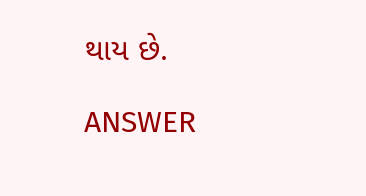થાય છે.

ANSWER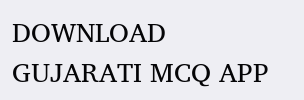DOWNLOAD GUJARATI MCQ APP